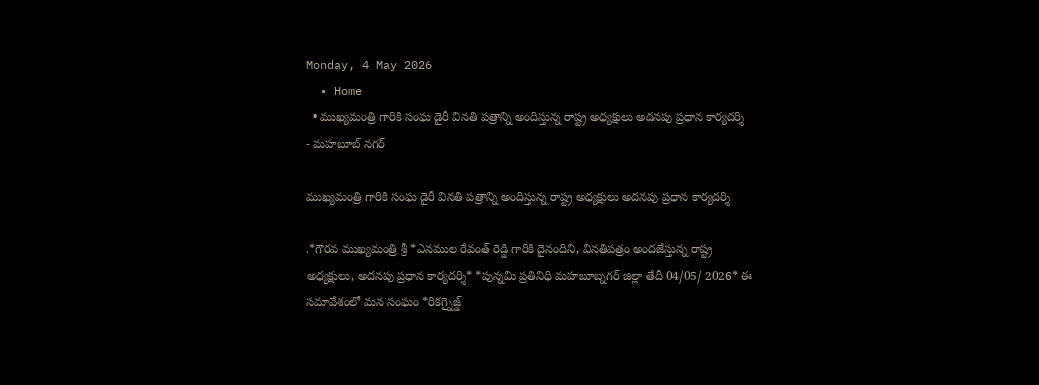Monday, 4 May 2026
  • Home
  • ముఖ్యమంత్రి గారికి సంఘ డైరీ వినతి పత్రాన్ని అందిస్తున్న రాష్ట్ర అధ్యక్షులు అదనపు ప్రధాన కార్యదర్శి
- మహబూబ్ నగర్

ముఖ్యమంత్రి గారికి సంఘ డైరీ వినతి పత్రాన్ని అందిస్తున్న రాష్ట్ర అధ్యక్షులు అదనపు ప్రధాన కార్యదర్శి

.*గౌరవ ముఖ్యమంత్రి శ్రీ *ఎనముల రేవంత్ రెడ్డి గారికి దైనందిని, వినతిపత్రం అందజేస్తున్న రాష్ట్ర అధ్యక్షులు, అదనపు ప్రధాన కార్యదర్శి* *పున్నమి ప్రతినిధి మహబూబ్నగర్ జిల్లా తేదీ 04/05/ 2026* ఈ సమావేశంలో మన సంఘం *రికగ్నైజ్డ్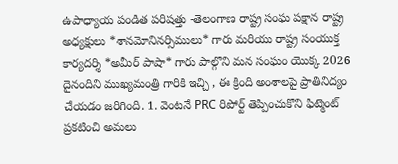ఉపాధ్యాయ పండిత పరిషత్తు -తెలంగాణ రాష్ట్ర సంఘ పక్షాన రాష్ట్ర అధ్యక్షులు *శానమోనినర్సిములు* గారు మరియు రాష్ట్ర సంయుక్త కార్యదర్శి *అమీర్ పాషా* గారు పాల్గొని మన సంఘం యొక్క 2026 దైనందిని ముఖ్యమంత్రి గారికి ఇచ్చి , ఈ క్రింది అంశాలపై ప్రాతినిద్యం చేయడం జరిగింది. 1. వెంటనే PRC రిపోర్ట్ తెప్పించుకొని ఫిట్మెంట్ ప్రకటించి అమలు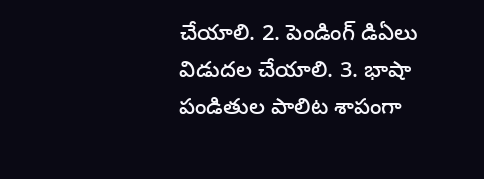చేయాలి. 2. పెండింగ్ డిఏలు విడుదల చేయాలి. 3. భాషా పండితుల పాలిట శాపంగా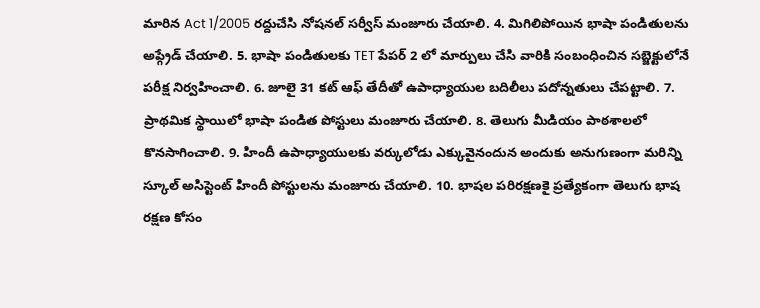మారిన Act 1/2005 రద్దుచేసి నోషనల్ సర్వీస్ మంజూరు చేయాలి. 4. మిగిలిపోయిన భాషా పండితులను అప్గ్రేడ్ చేయాలి. 5. భాషా పండితులకు TET పేపర్ 2 లో మార్పులు చేసి వారికి సంబంధించిన సబ్జెక్టులోనే పరీక్ష నిర్వహించాలి. 6. జూలై 31 కట్ ఆఫ్ తేదీతో ఉపాధ్యాయుల బదిలీలు పదోన్నతులు చేపట్టాలి. 7. ప్రాథమిక స్థాయిలో భాషా పండిత పోస్టులు మంజూరు చేయాలి. 8. తెలుగు మీడియం పాఠశాలలో కొనసాగించాలి. 9. హిందీ ఉపాధ్యాయులకు వర్కులోడు ఎక్కువైనందున అందుకు అనుగుణంగా మరిన్ని స్కూల్ అసిస్టెంట్ హిందీ పోస్టులను మంజూరు చేయాలి. 10. భాషల పరిరక్షణకై ప్రత్యేకంగా తెలుగు భాష రక్షణ కోసం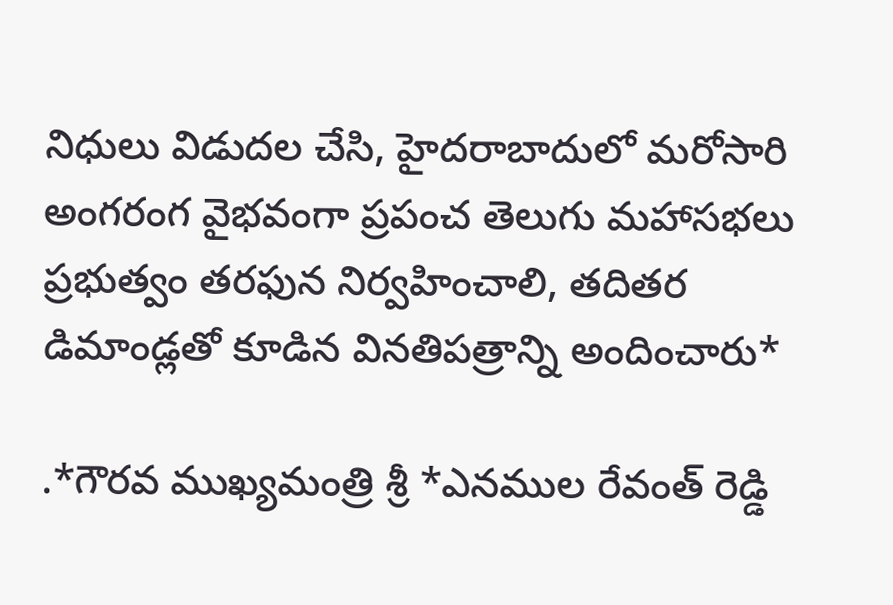నిధులు విడుదల చేసి, హైదరాబాదులో మరోసారి అంగరంగ వైభవంగా ప్రపంచ తెలుగు మహాసభలు ప్రభుత్వం తరఫున నిర్వహించాలి, తదితర డిమాండ్లతో కూడిన వినతిపత్రాన్ని అందించారు*

.*గౌరవ ముఖ్యమంత్రి శ్రీ *ఎనముల రేవంత్ రెడ్డి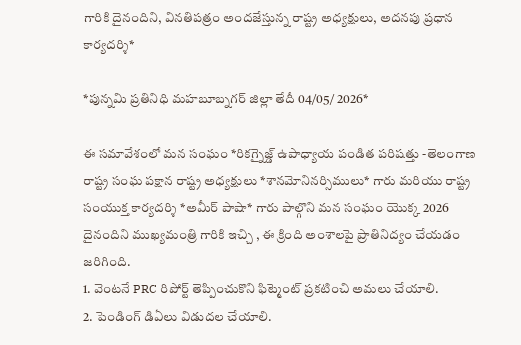గారికి దైనందిని, వినతిపత్రం అందజేస్తున్న రాష్ట్ర అధ్యక్షులు, అదనపు ప్రధాన కార్యదర్శి*

*పున్నమి ప్రతినిధి మహబూబ్నగర్ జిల్లా తేదీ 04/05/ 2026*

ఈ సమావేశంలో మన సంఘం *రికగ్నైజ్డ్ ఉపాధ్యాయ పండిత పరిషత్తు -తెలంగాణ రాష్ట్ర సంఘ పక్షాన రాష్ట్ర అధ్యక్షులు *శానమోనినర్సిములు* గారు మరియు రాష్ట్ర సంయుక్త కార్యదర్శి *అమీర్ పాషా* గారు పాల్గొని మన సంఘం యొక్క 2026 దైనందిని ముఖ్యమంత్రి గారికి ఇచ్చి , ఈ క్రింది అంశాలపై ప్రాతినిద్యం చేయడం జరిగింది.
1. వెంటనే PRC రిపోర్ట్ తెప్పించుకొని ఫిట్మెంట్ ప్రకటించి అమలు చేయాలి.
2. పెండింగ్ డిఏలు విడుదల చేయాలి.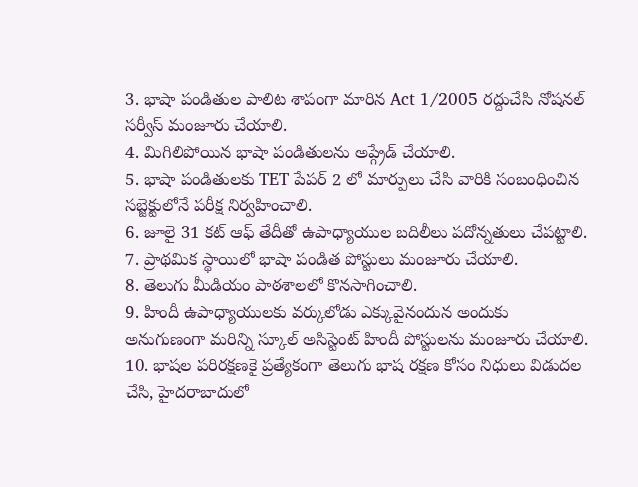3. భాషా పండితుల పాలిట శాపంగా మారిన Act 1/2005 రద్దుచేసి నోషనల్ సర్వీస్ మంజూరు చేయాలి.
4. మిగిలిపోయిన భాషా పండితులను అప్గ్రేడ్ చేయాలి.
5. భాషా పండితులకు TET పేపర్ 2 లో మార్పులు చేసి వారికి సంబంధించిన సబ్జెక్టులోనే పరీక్ష నిర్వహించాలి.
6. జూలై 31 కట్ ఆఫ్ తేదీతో ఉపాధ్యాయుల బదిలీలు పదోన్నతులు చేపట్టాలి.
7. ప్రాథమిక స్థాయిలో భాషా పండిత పోస్టులు మంజూరు చేయాలి.
8. తెలుగు మీడియం పాఠశాలలో కొనసాగించాలి.
9. హిందీ ఉపాధ్యాయులకు వర్కులోడు ఎక్కువైనందున అందుకు అనుగుణంగా మరిన్ని స్కూల్ అసిస్టెంట్ హిందీ పోస్టులను మంజూరు చేయాలి.
10. భాషల పరిరక్షణకై ప్రత్యేకంగా తెలుగు భాష రక్షణ కోసం నిధులు విడుదల చేసి, హైదరాబాదులో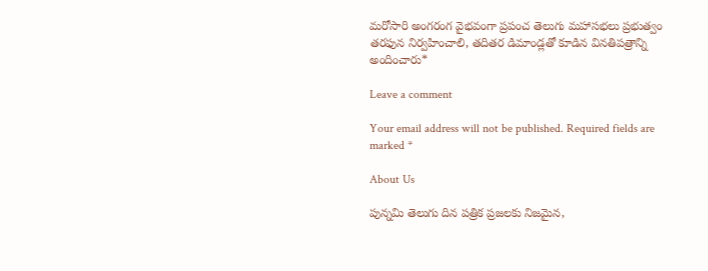మరోసారి అంగరంగ వైభవంగా ప్రపంచ తెలుగు మహాసభలు ప్రభుత్వం తరఫున నిర్వహించాలి, తదితర డిమాండ్లతో కూడిన వినతిపత్రాన్ని అందించారు*

Leave a comment

Your email address will not be published. Required fields are marked *

About Us

పున్నమి తెలుగు దిన పత్రిక ప్రజలకు నిజమైన,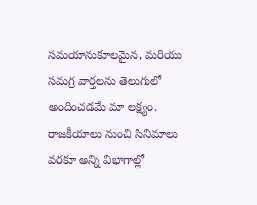సమయానుకూలమైన, మరియు సమగ్ర వార్తలను తెలుగులో అందించడమే మా లక్ష్యం.
రాజకీయాలు నుంచి సినిమాలు వరకూ అన్ని విభాగాల్లో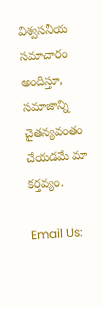విశ్వసనీయ సమాచారం అందిస్తూ, సమాజాన్ని చైతన్యవంతం చేయడమే మా కర్తవ్యం.

Email Us: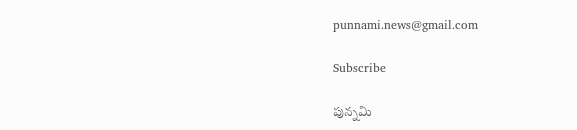punnami.news@gmail.com

Subscribe

పున్నమి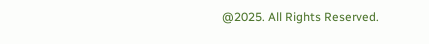@2025. All Rights Reserved.